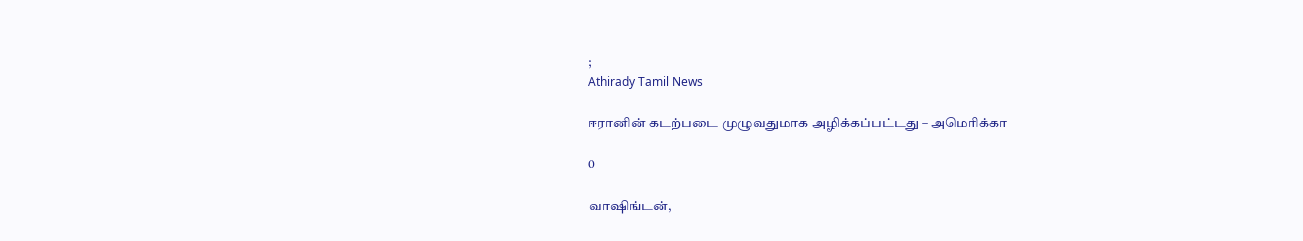;
Athirady Tamil News

ஈரானின் கடற்படை முழுவதுமாக அழிக்கப்பட்டது – அமெரிக்கா

0

வாஷிங்டன்,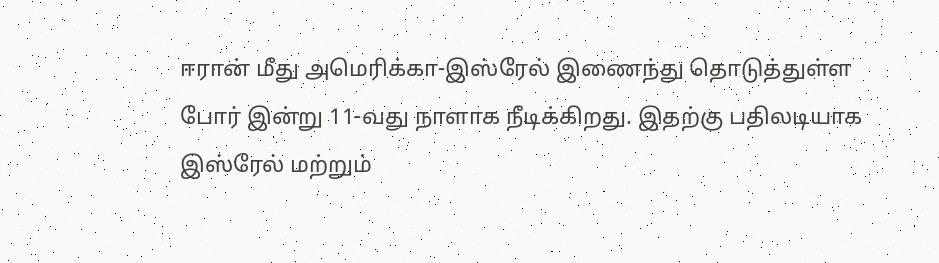ஈரான் மீது அமெரிக்கா-இஸ்ரேல் இணைந்து தொடுத்துள்ள போர் இன்று 11-வது நாளாக நீடிக்கிறது. இதற்கு பதிலடியாக இஸ்ரேல் மற்றும்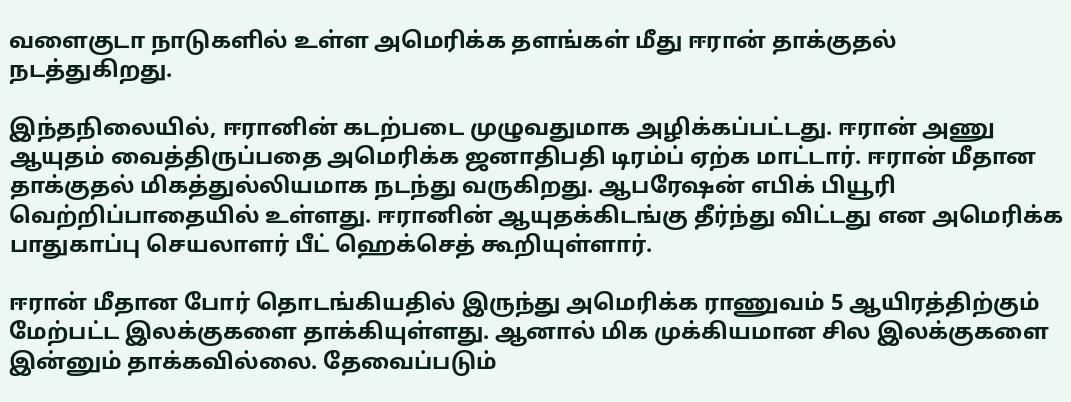வளைகுடா நாடுகளில் உள்ள அமெரிக்க தளங்கள் மீது ஈரான் தாக்குதல் நடத்துகிறது.

இந்தநிலையில், ஈரானின் கடற்படை முழுவதுமாக அழிக்கப்பட்டது. ஈரான் அணு ஆயுதம் வைத்திருப்பதை அமெரிக்க ஜனாதிபதி டிரம்ப் ஏற்க மாட்டார். ஈரான் மீதான தாக்குதல் மிகத்துல்லியமாக நடந்து வருகிறது. ஆபரேஷன் எபிக் பியூரி வெற்றிப்பாதையில் உள்ளது. ஈரானின் ஆயுதக்கிடங்கு தீர்ந்து விட்டது என அமெரிக்க பாதுகாப்பு செயலாளர் பீட் ஹெக்செத் கூறியுள்ளார்.

ஈரான் மீதான போர் தொடங்கியதில் இருந்து அமெரிக்க ராணுவம் 5 ஆயிரத்திற்கும் மேற்பட்ட இலக்குகளை தாக்கியுள்ளது. ஆனால் மிக முக்கியமான சில இலக்குகளை இன்னும் தாக்கவில்லை. தேவைப்படும்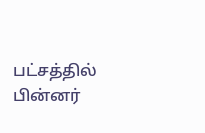பட்சத்தில் பின்னர்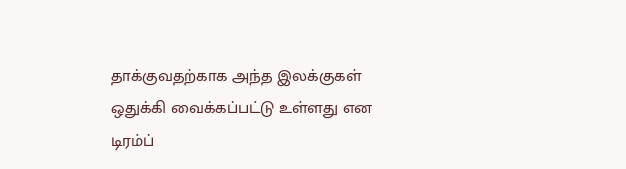தாக்குவதற்காக அந்த இலக்குகள் ஒதுக்கி வைக்கப்பட்டு உள்ளது என டிரம்ப்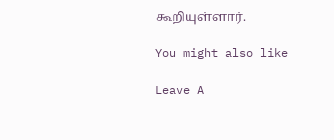கூறியுள்ளார்.

You might also like

Leave A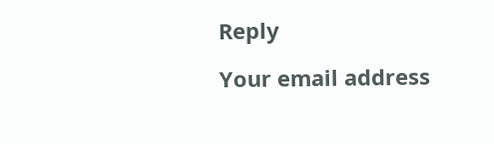Reply

Your email address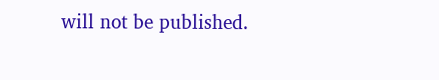will not be published.